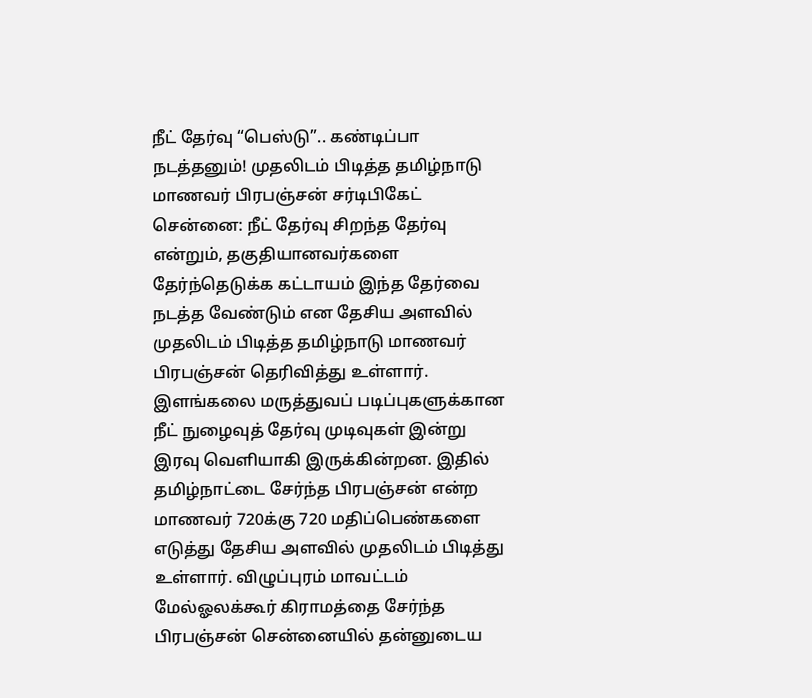நீட் தேர்வு “பெஸ்டு”.. கண்டிப்பா நடத்தனும்! முதலிடம் பிடித்த தமிழ்நாடு மாணவர் பிரபஞ்சன் சர்டிபிகேட்
சென்னை: நீட் தேர்வு சிறந்த தேர்வு என்றும், தகுதியானவர்களை தேர்ந்தெடுக்க கட்டாயம் இந்த தேர்வை நடத்த வேண்டும் என தேசிய அளவில் முதலிடம் பிடித்த தமிழ்நாடு மாணவர் பிரபஞ்சன் தெரிவித்து உள்ளார்.
இளங்கலை மருத்துவப் படிப்புகளுக்கான நீட் நுழைவுத் தேர்வு முடிவுகள் இன்று இரவு வெளியாகி இருக்கின்றன. இதில் தமிழ்நாட்டை சேர்ந்த பிரபஞ்சன் என்ற மாணவர் 720க்கு 720 மதிப்பெண்களை எடுத்து தேசிய அளவில் முதலிடம் பிடித்து உள்ளார். விழுப்புரம் மாவட்டம் மேல்ஓலக்கூர் கிராமத்தை சேர்ந்த பிரபஞ்சன் சென்னையில் தன்னுடைய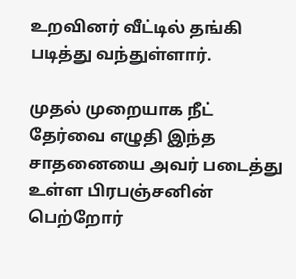உறவினர் வீட்டில் தங்கி படித்து வந்துள்ளார்.

முதல் முறையாக நீட் தேர்வை எழுதி இந்த சாதனையை அவர் படைத்து உள்ள பிரபஞ்சனின் பெற்றோர்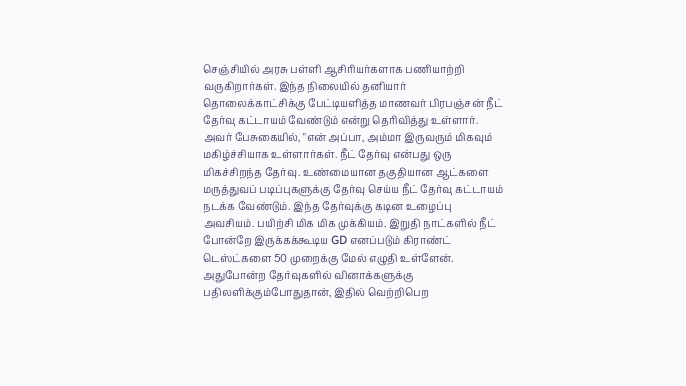செஞ்சியில் அரசு பள்ளி ஆசிரியர்களாக பணியாற்றி வருகிறார்கள். இந்த நிலையில் தனியார் தொலைக்காட்சிக்கு பேட்டியளித்த மாணவர் பிரபஞ்சன் நீட் தேர்வு கட்டாயம் வேண்டும் என்று தெரிவித்து உள்ளார்.
அவர் பேசுகையில், "என் அப்பா, அம்மா இருவரும் மிகவும் மகிழ்ச்சியாக உள்ளார்கள். நீட் தேர்வு என்பது ஒரு மிகச்சிறந்த தேர்வு. உண்மையான தகுதியான ஆட்களை மருத்துவப் படிப்புகளுக்கு தேர்வு செய்ய நீட் தேர்வு கட்டாயம் நடக்க வேண்டும். இந்த தேர்வுக்கு கடின உழைப்பு அவசியம். பயிற்சி மிக மிக முக்கியம். இறுதி நாட்களில் நீட் போன்றே இருக்கக்கூடிய GD எனப்படும் கிராண்ட் டெஸ்ட்களை 50 முறைக்கு மேல் எழுதி உள்ளேன்.
அதுபோன்ற தேர்வுகளில் வினாக்களுக்கு பதிலளிக்கும்போதுதான், இதில் வெற்றிபெற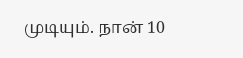முடியும். நான் 10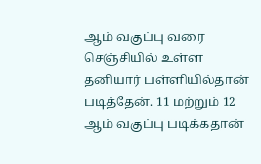ஆம் வகுப்பு வரை செஞ்சியில் உள்ள தனியார் பள்ளியில்தான் படித்தேன். 11 மற்றும் 12 ஆம் வகுப்பு படிக்கதான்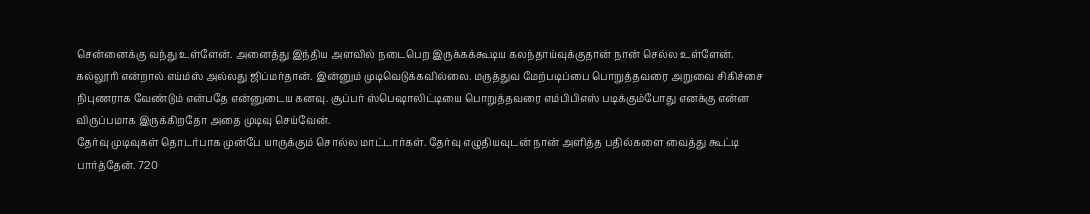சென்னைக்கு வந்து உள்ளேன். அனைத்து இந்திய அளவில் நடைபெற இருக்கக்கூடிய கலந்தாய்வுக்குதான் நான் செல்ல உள்ளேன்.
கல்லூரி என்றால் எய்ம்ஸ் அல்லது ஜிப்மர்தான். இன்னும் முடிவெடுக்கவில்லை. மருத்துவ மேற்படிப்பை பொறுத்தவரை அறுவை சிகிச்சை நிபுணராக வேண்டும் என்பதே என்னுடைய கனவு. சூப்பர் ஸ்பெஷாலிட்டியை பொறுத்தவரை எம்பிபிஎஸ் படிக்கும்போது எனக்கு என்ன விருப்பமாக இருக்கிறதோ அதை முடிவு செய்வேன்.
தேர்வு முடிவுகள் தொடர்பாக முன்பே யாருக்கும் சொல்ல மாட்டார்கள். தேர்வு எழுதியவுடன் நான் அளித்த பதில்களை வைத்து கூட்டி பார்த்தேன். 720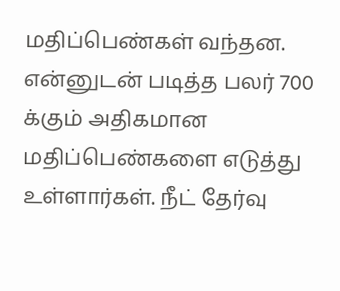மதிப்பெண்கள் வந்தன. என்னுடன் படித்த பலர் 700 க்கும் அதிகமான மதிப்பெண்களை எடுத்து உள்ளார்கள். நீட் தேர்வு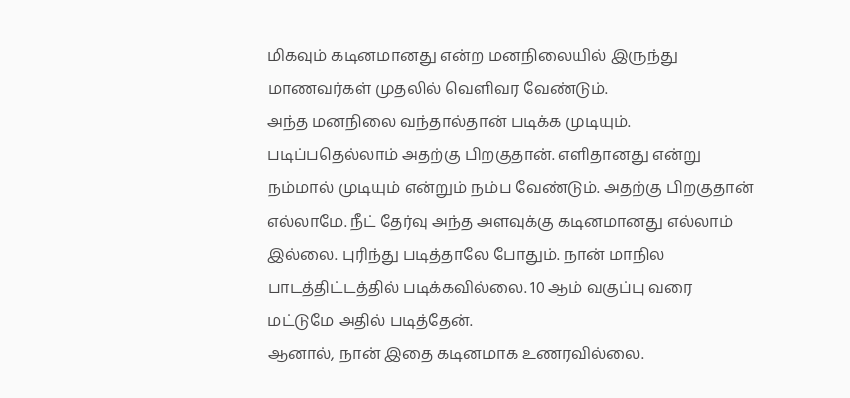மிகவும் கடினமானது என்ற மனநிலையில் இருந்து மாணவர்கள் முதலில் வெளிவர வேண்டும்.
அந்த மனநிலை வந்தால்தான் படிக்க முடியும். படிப்பதெல்லாம் அதற்கு பிறகுதான். எளிதானது என்று நம்மால் முடியும் என்றும் நம்ப வேண்டும். அதற்கு பிறகுதான் எல்லாமே. நீட் தேர்வு அந்த அளவுக்கு கடினமானது எல்லாம் இல்லை. புரிந்து படித்தாலே போதும். நான் மாநில பாடத்திட்டத்தில் படிக்கவில்லை. 10 ஆம் வகுப்பு வரை மட்டுமே அதில் படித்தேன்.
ஆனால், நான் இதை கடினமாக உணரவில்லை.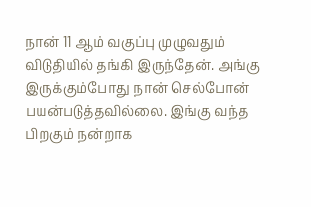நான் 11 ஆம் வகுப்பு முழுவதும் விடுதியில் தங்கி இருந்தேன். அங்கு இருக்கும்போது நான் செல்போன் பயன்படுத்தவில்லை. இங்கு வந்த பிறகும் நன்றாக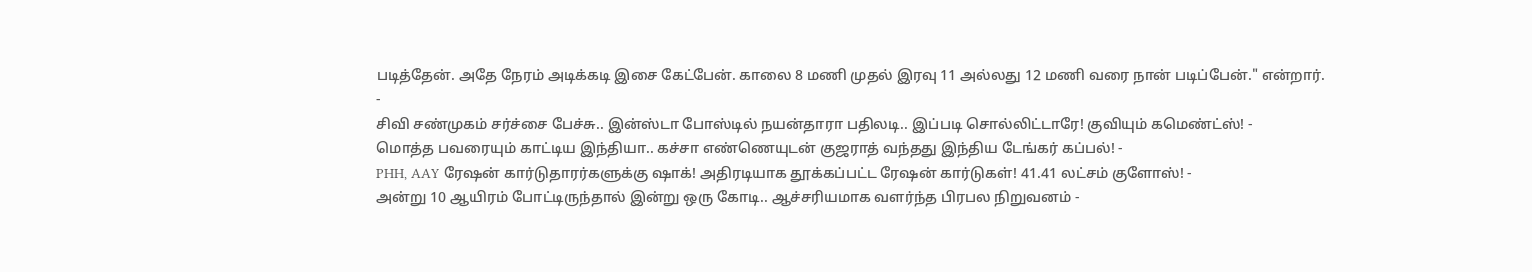படித்தேன். அதே நேரம் அடிக்கடி இசை கேட்பேன். காலை 8 மணி முதல் இரவு 11 அல்லது 12 மணி வரை நான் படிப்பேன்." என்றார்.
-
சிவி சண்முகம் சர்ச்சை பேச்சு.. இன்ஸ்டா போஸ்டில் நயன்தாரா பதிலடி.. இப்படி சொல்லிட்டாரே! குவியும் கமெண்ட்ஸ்! -
மொத்த பவரையும் காட்டிய இந்தியா.. கச்சா எண்ணெயுடன் குஜராத் வந்தது இந்திய டேங்கர் கப்பல்! -
PHH, AAY ரேஷன் கார்டுதாரர்களுக்கு ஷாக்! அதிரடியாக தூக்கப்பட்ட ரேஷன் கார்டுகள்! 41.41 லட்சம் குளோஸ்! -
அன்று 10 ஆயிரம் போட்டிருந்தால் இன்று ஒரு கோடி.. ஆச்சரியமாக வளர்ந்த பிரபல நிறுவனம் -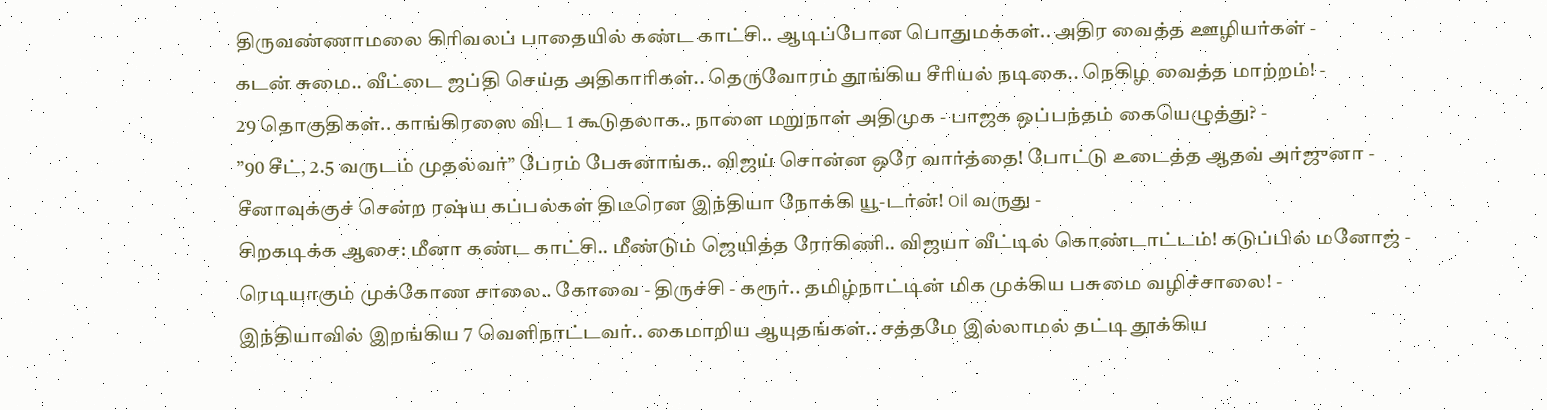திருவண்ணாமலை கிரிவலப் பாதையில் கண்ட காட்சி.. ஆடிப்போன பொதுமக்கள்.. அதிர வைத்த ஊழியர்கள் -
கடன் சுமை.. வீட்டை ஜப்தி செய்த அதிகாரிகள்.. தெருவோரம் தூங்கிய சீரியல் நடிகை.. நெகிழ வைத்த மாற்றம்! -
29 தொகுதிகள்.. காங்கிரஸை விட 1 கூடுதலாக.. நாளை மறுநாள் அதிமுக - பாஜக ஒப்பந்தம் கையெழுத்து? -
”90 சீட், 2.5 வருடம் முதல்வர்” பேரம் பேசுனாங்க.. விஜய் சொன்ன ஒரே வார்த்தை! போட்டு உடைத்த ஆதவ் அர்ஜுனா -
சீனாவுக்குச் சென்ற ரஷ்ய கப்பல்கள் திடீரென இந்தியா நோக்கி யூ-டர்ன்! Oil வருது -
சிறகடிக்க ஆசை: மீனா கண்ட காட்சி.. மீண்டும் ஜெயித்த ரோகிணி.. விஜயா வீட்டில் கொண்டாட்டம்! கடுப்பில் மனோஜ் -
ரெடியாகும் முக்கோண சாலை.. கோவை - திருச்சி - கரூர்.. தமிழ்நாட்டின் மிக முக்கிய பசுமை வழிச்சாலை! -
இந்தியாவில் இறங்கிய 7 வெளிநாட்டவர்.. கைமாறிய ஆயுதங்கள்.. சத்தமே இல்லாமல் தட்டி தூக்கிய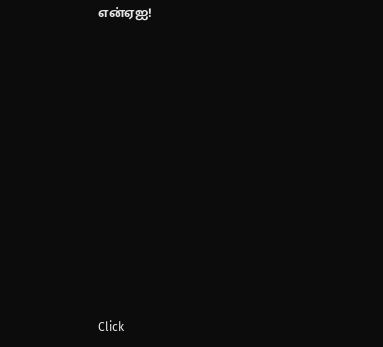என்ஏஐ!












Click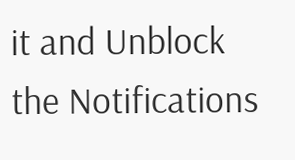it and Unblock the Notifications